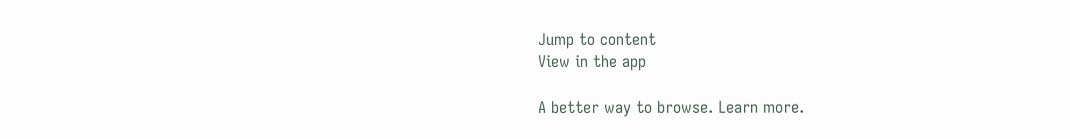Jump to content
View in the app

A better way to browse. Learn more.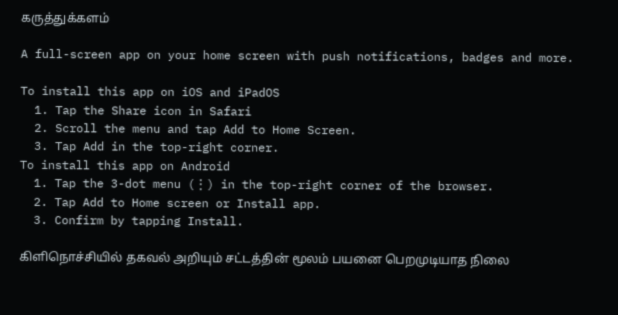கருத்துக்களம்

A full-screen app on your home screen with push notifications, badges and more.

To install this app on iOS and iPadOS
  1. Tap the Share icon in Safari
  2. Scroll the menu and tap Add to Home Screen.
  3. Tap Add in the top-right corner.
To install this app on Android
  1. Tap the 3-dot menu (⋮) in the top-right corner of the browser.
  2. Tap Add to Home screen or Install app.
  3. Confirm by tapping Install.

கிளிநொச்சியில் தகவல் அறியும் சட்டத்தின் மூலம் பயனை பெறமுடியாத நிலை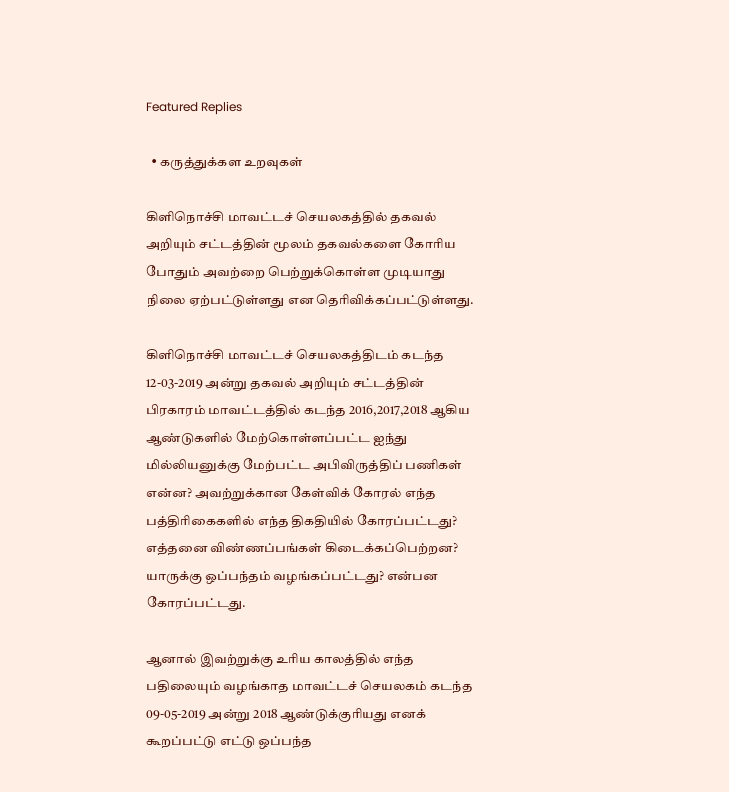Featured Replies

  • கருத்துக்கள உறவுகள்

கிளிநொச்சி மாவட்டச் செயலகத்தில் தகவல் அறியும் சட்டத்தின் மூலம் தகவல்களை கோரிய போதும் அவற்றை பெற்றுக்கொள்ள முடியாது நிலை ஏற்பட்டுள்ளது என தெரிவிக்கப்பட்டுள்ளது.

கிளிநொச்சி மாவட்டச் செயலகத்திடம் கடந்த 12-03-2019 அன்று தகவல் அறியும் சட்டத்தின் பிரகாரம் மாவட்டத்தில் கடந்த 2016,2017,2018 ஆகிய ஆண்டுகளில் மேற்கொள்ளப்பட்ட ஐந்து மில்லியனுக்கு மேற்பட்ட அபிவிருத்திப் பணிகள் என்ன? அவற்றுக்கான கேள்விக் கோரல் எந்த பத்திரிகைகளில் எந்த திகதியில் கோரப்பட்டது? எத்தனை விண்ணப்பங்கள் கிடைக்கப்பெற்றன? யாருக்கு ஒப்பந்தம் வழங்கப்பட்டது? என்பன கோரப்பட்டது.

ஆனால் இவற்றுக்கு உரிய காலத்தில் எந்த பதிலையும் வழங்காத மாவட்டச் செயலகம் கடந்த 09-05-2019 அன்று 2018 ஆண்டுக்குரியது எனக் கூறப்பட்டு எட்டு ஒப்பந்த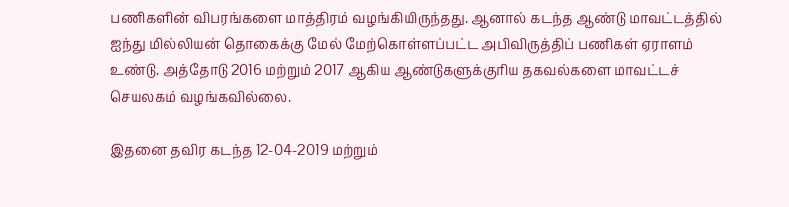பணிகளின் விபரங்களை மாத்திரம் வழங்கியிருந்தது. ஆனால் கடந்த ஆண்டு மாவட்டத்தில் ஐந்து மில்லியன் தொகைக்கு மேல் மேற்கொள்ளப்பட்ட அபிவிருத்திப் பணிகள் ஏராளம் உண்டு. அத்தோடு 2016 மற்றும் 2017 ஆகிய ஆண்டுகளுக்குரிய தகவல்களை மாவட்டச் செயலகம் வழங்கவில்லை.

இதனை தவிர கடந்த 12-04-2019 மற்றும்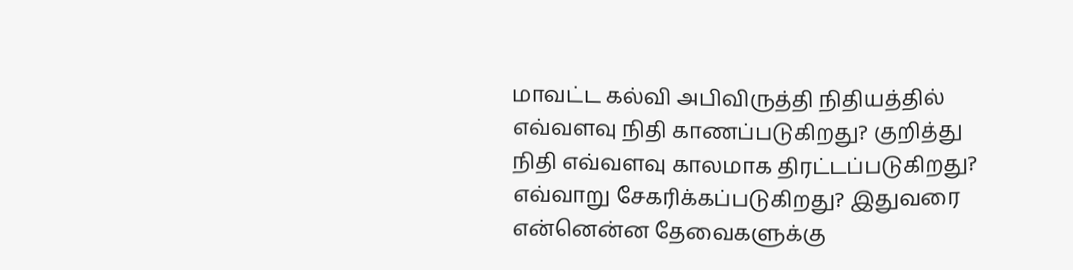மாவட்ட கல்வி அபிவிருத்தி நிதியத்தில் எவ்வளவு நிதி காணப்படுகிறது? குறித்து நிதி எவ்வளவு காலமாக திரட்டப்படுகிறது? எவ்வாறு சேகரிக்கப்படுகிறது? இதுவரை என்னென்ன தேவைகளுக்கு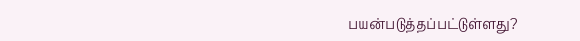பயன்படுத்தப்பட்டுள்ளது?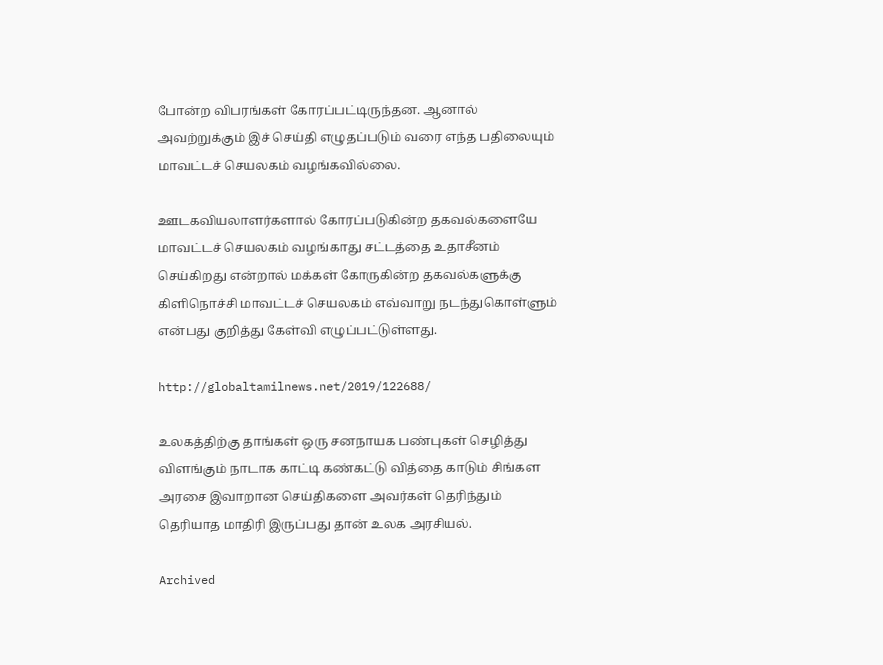போன்ற விபரங்கள் கோரப்பட்டிருந்தன. ஆனால் அவற்றுக்கும் இச் செய்தி எழுதப்படும் வரை எந்த பதிலையும் மாவட்டச் செயலகம் வழங்கவில்லை.

ஊடகவியலாளர்களால் கோரப்படுகின்ற தகவல்களையே மாவட்டச் செயலகம் வழங்காது சட்டத்தை உதாசீனம் செய்கிறது என்றால் மக்கள் கோருகின்ற தகவல்களுக்கு கிளிநொச்சி மாவட்டச் செயலகம் எவ்வாறு நடந்துகொள்ளும் என்பது குறித்து கேள்வி எழுப்பட்டுள்ளது.

http://globaltamilnews.net/2019/122688/

உலகத்திற்கு தாங்கள் ஒரு சனநாயக பண்புகள் செழித்து விளங்கும் நாடாக காட்டி கண்கட்டு வித்தை காடும் சிங்கள அரசை இவாறான செய்திகளை அவர்கள் தெரிந்தும் தெரியாத மாதிரி இருப்பது தான் உலக அரசியல்.

Archived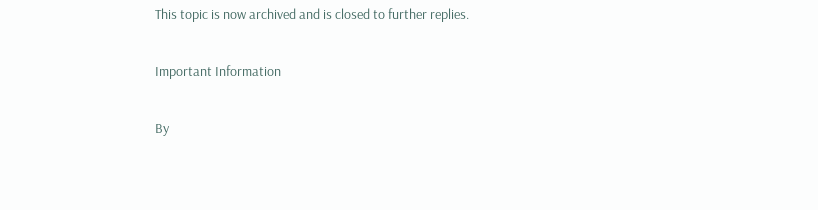This topic is now archived and is closed to further replies.

Important Information

By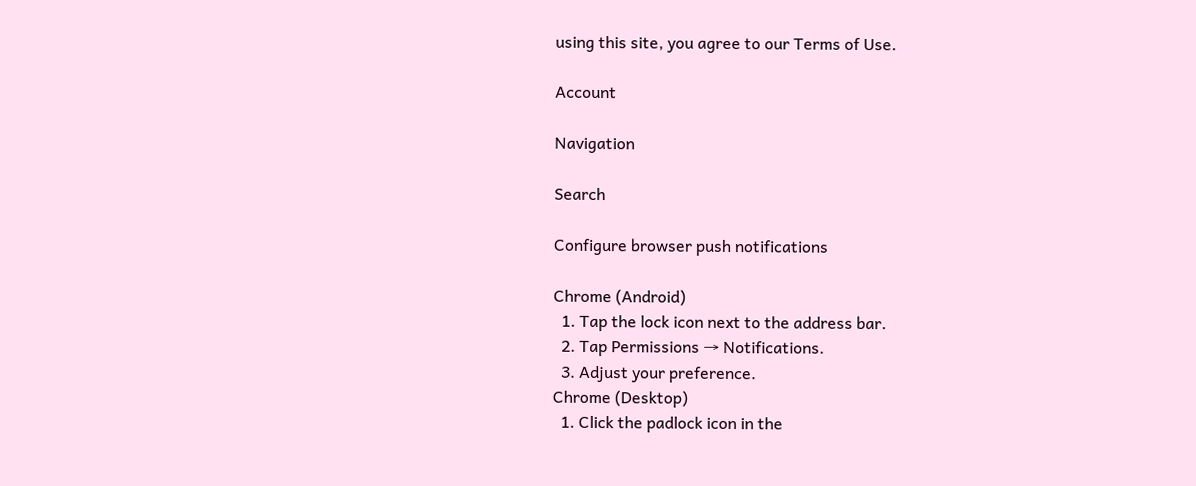using this site, you agree to our Terms of Use.

Account

Navigation

Search

Configure browser push notifications

Chrome (Android)
  1. Tap the lock icon next to the address bar.
  2. Tap Permissions → Notifications.
  3. Adjust your preference.
Chrome (Desktop)
  1. Click the padlock icon in the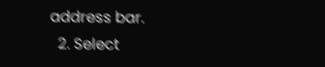address bar.
  2. Select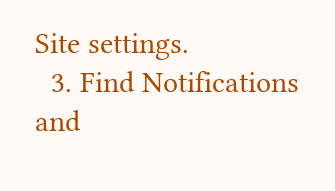Site settings.
  3. Find Notifications and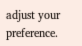adjust your preference.